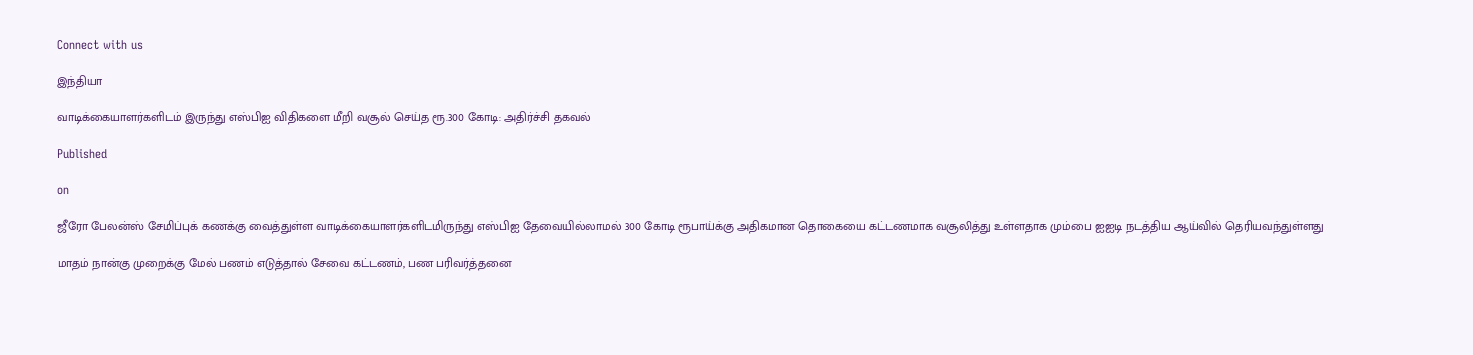Connect with us

இந்தியா

வாடிக்கையாளர்களிடம் இருந்து எஸ்பிஐ விதிகளை மீறி வசூல் செய்த ரூ.300 கோடி: அதிர்ச்சி தகவல்

Published

on

ஜீரோ பேலன்ஸ் சேமிப்புக் கணக்கு வைத்துள்ள வாடிக்கையாளர்களிடமிருந்து எஸ்பிஐ தேவையில்லாமல் 300 கோடி ரூபாய்க்கு அதிகமான தொகையை கட்டணமாக வசூலித்து உள்ளதாக மும்பை ஐஐடி நடத்திய ஆய்வில் தெரியவந்துள்ளது

மாதம் நான்கு முறைக்கு மேல் பணம் எடுத்தால் சேவை கட்டணம், பண பரிவர்த்தனை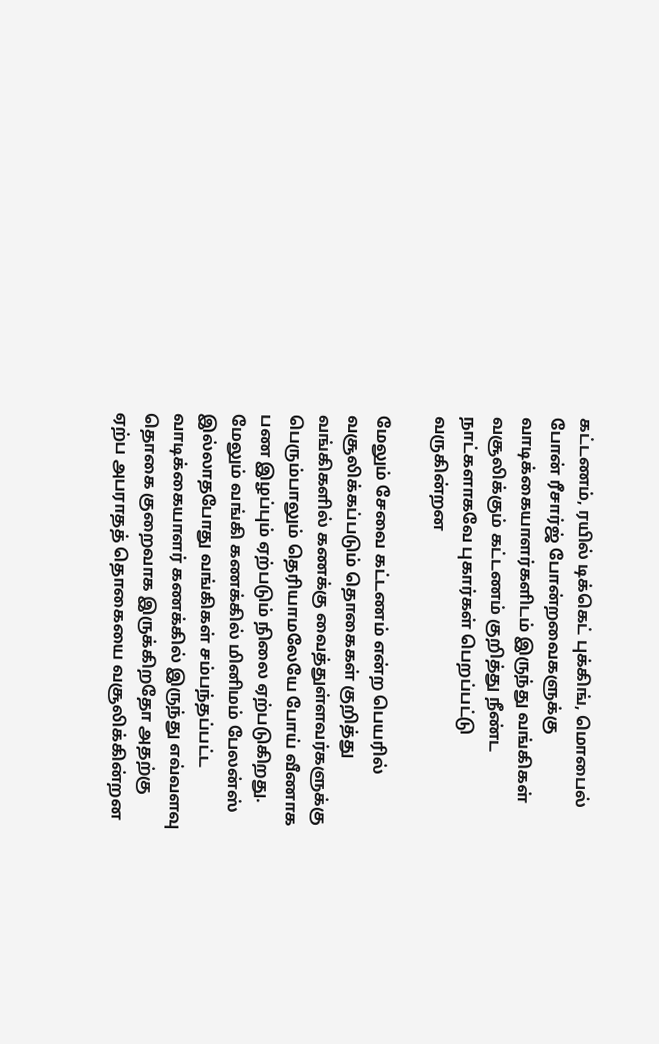கட்டணம், ரயில் டிக்கெட் புக்கிங், மொபைல் போன் ரீசார்ஜ் போன்றவைகளுக்கு வாடிக்கையாளர்களிடம் இருந்து வங்கிகள் வசூலிக்கும் கட்டணம் குறித்து நீண்ட நாட்களாகவே புகார்கள் பெறப்பட்டு வருகின்றன

மேலும் சேவை கட்டணம் என்ற பெயரில் வசூலிக்கப்படும் தொகைகள் குறித்து வங்கிகளில் கணக்கு வைத்துள்ளவர்களுக்கு பெரும்பாலும் தெரியாமலேயே போய் வீணாக பண இழப்பும் ஏற்படும் நிலை ஏற்படுகிறது. மேலும் வங்கி கணக்கில் மினிமம் பேலன்ஸ் இல்லாதபோது வங்கிகள் சம்பந்தப்பட்ட வாடிக்கையாளர் கணக்கில் இருந்து எவ்வளவு தொகை குறைவாக இருக்கிறதோ அதற்கு ஏற்ப அபராதத் தொகையை வசூலிக்கின்றன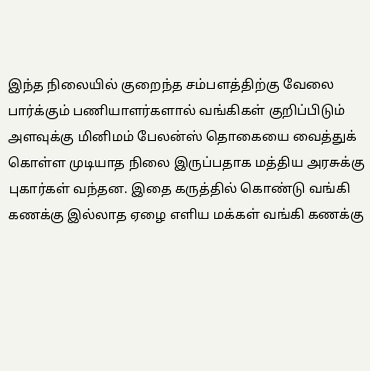இந்த நிலையில் குறைந்த சம்பளத்திற்கு வேலை பார்க்கும் பணியாளர்களால் வங்கிகள் குறிப்பிடும் அளவுக்கு மினிமம் பேலன்ஸ் தொகையை வைத்துக் கொள்ள முடியாத நிலை இருப்பதாக மத்திய அரசுக்கு புகார்கள் வந்தன. இதை கருத்தில் கொண்டு வங்கி கணக்கு இல்லாத ஏழை எளிய மக்கள் வங்கி கணக்கு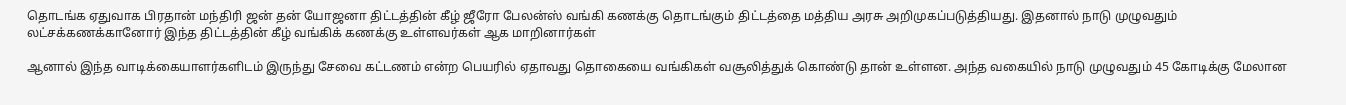தொடங்க ஏதுவாக பிரதான் மந்திரி ஜன் தன் யோஜனா திட்டத்தின் கீழ் ஜீரோ பேலன்ஸ் வங்கி கணக்கு தொடங்கும் திட்டத்தை மத்திய அரசு அறிமுகப்படுத்தியது. இதனால் நாடு முழுவதும் லட்சக்கணக்கானோர் இந்த திட்டத்தின் கீழ் வங்கிக் கணக்கு உள்ளவர்கள் ஆக மாறினார்கள்

ஆனால் இந்த வாடிக்கையாளர்களிடம் இருந்து சேவை கட்டணம் என்ற பெயரில் ஏதாவது தொகையை வங்கிகள் வசூலித்துக் கொண்டு தான் உள்ளன. அந்த வகையில் நாடு முழுவதும் 45 கோடிக்கு மேலான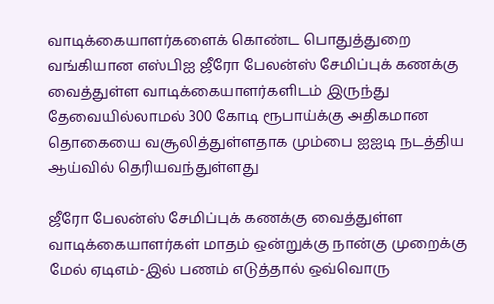வாடிக்கையாளர்களைக் கொண்ட பொதுத்துறை வங்கியான எஸ்பிஐ ஜீரோ பேலன்ஸ் சேமிப்புக் கணக்கு வைத்துள்ள வாடிக்கையாளர்களிடம் இருந்து தேவையில்லாமல் 300 கோடி ரூபாய்க்கு அதிகமான தொகையை வசூலித்துள்ளதாக மும்பை ஐஐடி நடத்திய ஆய்வில் தெரியவந்துள்ளது

ஜீரோ பேலன்ஸ் சேமிப்புக் கணக்கு வைத்துள்ள வாடிக்கையாளர்கள் மாதம் ஒன்றுக்கு நான்கு முறைக்கு மேல் ஏடிஎம்-இல் பணம் எடுத்தால் ஒவ்வொரு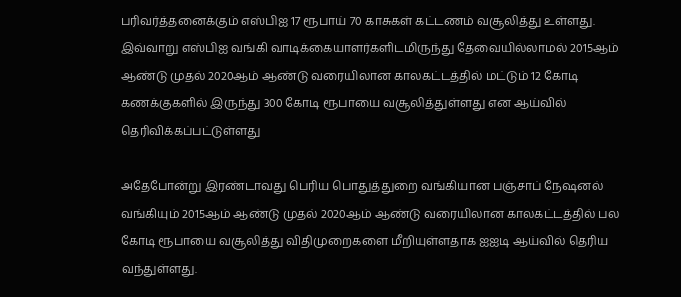பரிவர்த்தனைக்கும் எஸ்பிஐ 17 ரூபாய் 70 காசுகள் கட்டணம் வசூலித்து உள்ளது. இவ்வாறு எஸ்பிஐ வங்கி வாடிக்கையாளர்களிடமிருந்து தேவையில்லாமல் 2015ஆம் ஆண்டு முதல் 2020ஆம் ஆண்டு வரையிலான காலகட்டத்தில் மட்டும் 12 கோடி கணக்குகளில் இருந்து 300 கோடி ரூபாயை வசூலித்துள்ளது என ஆய்வில் தெரிவிக்கப்பட்டுள்ளது

அதேபோன்று இரண்டாவது பெரிய பொதுத்துறை வங்கியான பஞ்சாப் நேஷனல் வங்கியும் 2015ஆம் ஆண்டு முதல் 2020ஆம் ஆண்டு வரையிலான காலகட்டத்தில் பல கோடி ரூபாயை வசூலித்து விதிமுறைகளை மீறியுள்ளதாக ஐஐடி ஆய்வில் தெரிய வந்துள்ளது.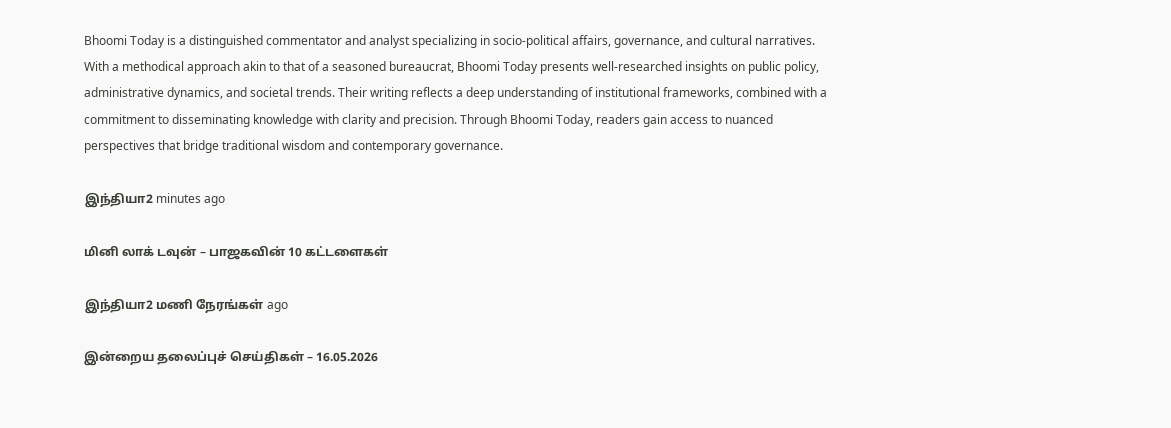Bhoomi Today is a distinguished commentator and analyst specializing in socio-political affairs, governance, and cultural narratives. With a methodical approach akin to that of a seasoned bureaucrat, Bhoomi Today presents well-researched insights on public policy, administrative dynamics, and societal trends. Their writing reflects a deep understanding of institutional frameworks, combined with a commitment to disseminating knowledge with clarity and precision. Through Bhoomi Today, readers gain access to nuanced perspectives that bridge traditional wisdom and contemporary governance.

இந்தியா2 minutes ago

மினி லாக் டவுன் – பாஜகவின் 10 கட்டளைகள்

இந்தியா2 மணி நேரங்கள் ago

இன்றைய தலைப்புச் செய்திகள் – 16.05.2026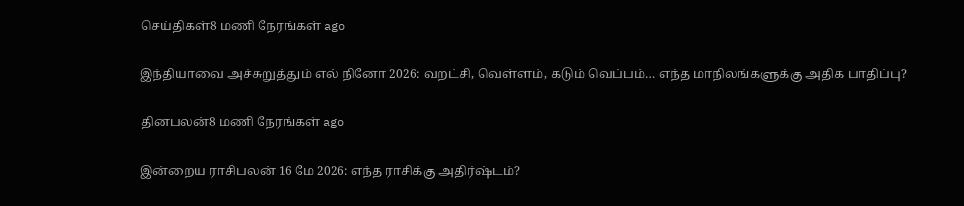செய்திகள்8 மணி நேரங்கள் ago

இந்தியாவை அச்சுறுத்தும் எல் நினோ 2026: வறட்சி, வெள்ளம், கடும் வெப்பம்… எந்த மாநிலங்களுக்கு அதிக பாதிப்பு?

தினபலன்8 மணி நேரங்கள் ago

இன்றைய ராசிபலன் 16 மே 2026: எந்த ராசிக்கு அதிர்ஷ்டம்?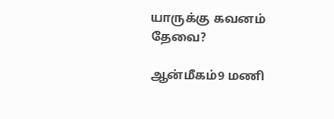யாருக்கு கவனம் தேவை?

ஆன்மீகம்9 மணி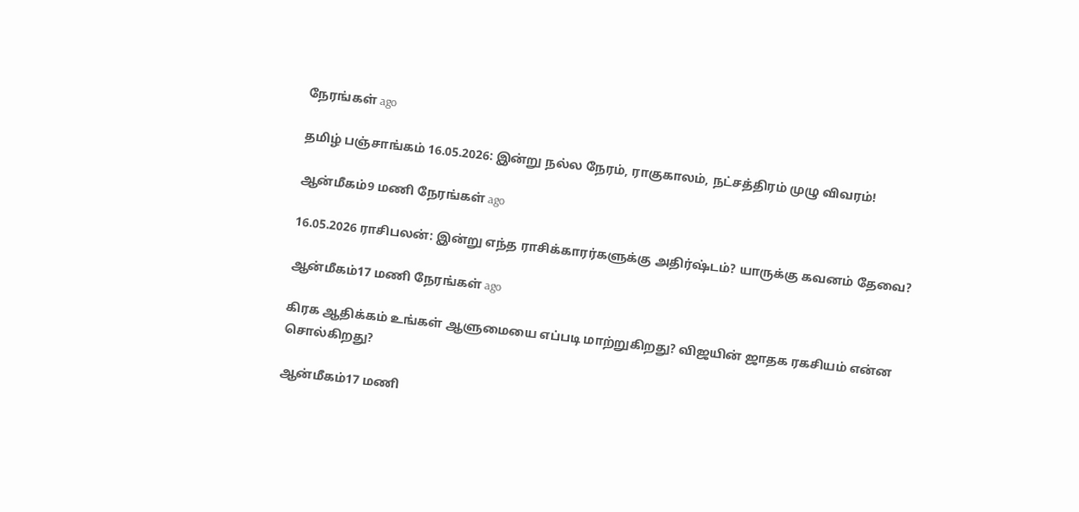நேரங்கள் ago

தமிழ் பஞ்சாங்கம் 16.05.2026: இன்று நல்ல நேரம், ராகுகாலம், நட்சத்திரம் முழு விவரம்!

ஆன்மீகம்9 மணி நேரங்கள் ago

16.05.2026 ராசிபலன்: இன்று எந்த ராசிக்காரர்களுக்கு அதிர்ஷ்டம்? யாருக்கு கவனம் தேவை?

ஆன்மீகம்17 மணி நேரங்கள் ago

கிரக ஆதிக்கம் உங்கள் ஆளுமையை எப்படி மாற்றுகிறது? விஜயின் ஜாதக ரகசியம் என்ன சொல்கிறது?

ஆன்மீகம்17 மணி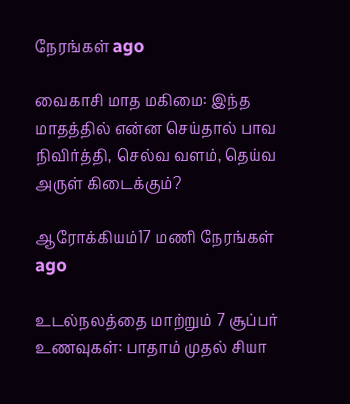நேரங்கள் ago

வைகாசி மாத மகிமை: இந்த மாதத்தில் என்ன செய்தால் பாவ நிவிர்த்தி, செல்வ வளம், தெய்வ அருள் கிடைக்கும்?

ஆரோக்கியம்17 மணி நேரங்கள் ago

உடல்நலத்தை மாற்றும் 7 சூப்பர் உணவுகள்: பாதாம் முதல் சியா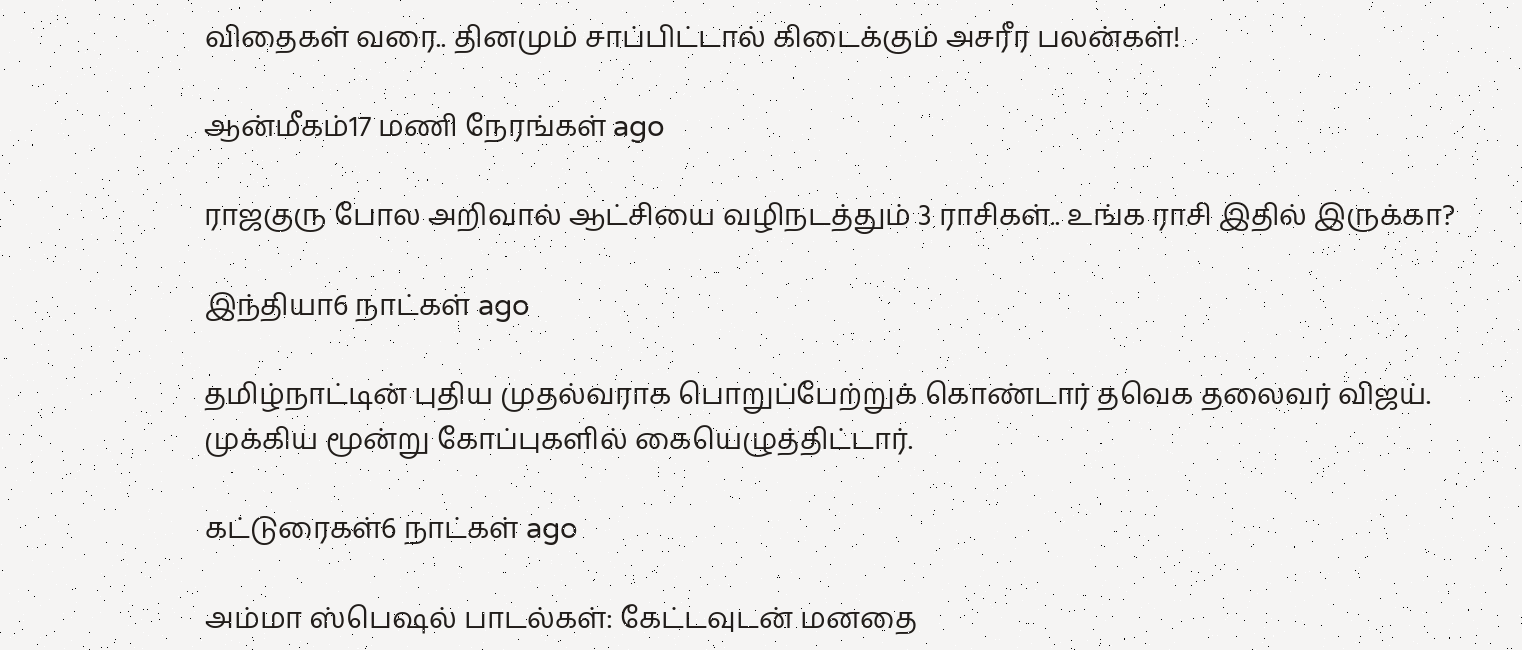விதைகள் வரை.. தினமும் சாப்பிட்டால் கிடைக்கும் அசரீர பலன்கள்!

ஆன்மீகம்17 மணி நேரங்கள் ago

ராஜகுரு போல அறிவால் ஆட்சியை வழிநடத்தும் 3 ராசிகள்.. உங்க ராசி இதில் இருக்கா?

இந்தியா6 நாட்கள் ago

தமிழ்நாட்டின் புதிய முதல்வராக பொறுப்பேற்றுக் கொண்டார் தவெக தலைவர் விஜய். முக்கிய மூன்று கோப்புகளில் கையெழுத்திட்டார்.

கட்டுரைகள்6 நாட்கள் ago

அம்மா ஸ்பெஷல் பாடல்கள்: கேட்டவுடன் மனதை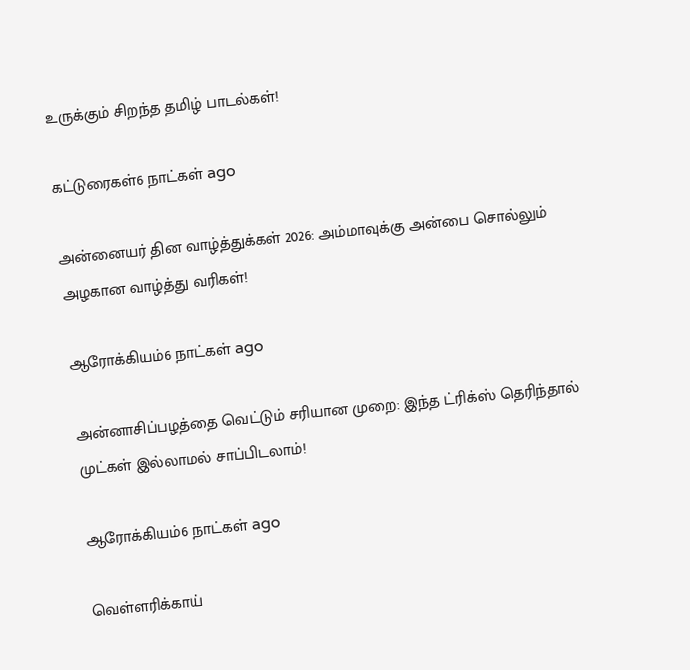உருக்கும் சிறந்த தமிழ் பாடல்கள்!

கட்டுரைகள்6 நாட்கள் ago

அன்னையர் தின வாழ்த்துக்கள் 2026: அம்மாவுக்கு அன்பை சொல்லும் அழகான வாழ்த்து வரிகள்!

ஆரோக்கியம்6 நாட்கள் ago

அன்னாசிப்பழத்தை வெட்டும் சரியான முறை: இந்த ட்ரிக்ஸ் தெரிந்தால் முட்கள் இல்லாமல் சாப்பிடலாம்!

ஆரோக்கியம்6 நாட்கள் ago

வெள்ளரிக்காய்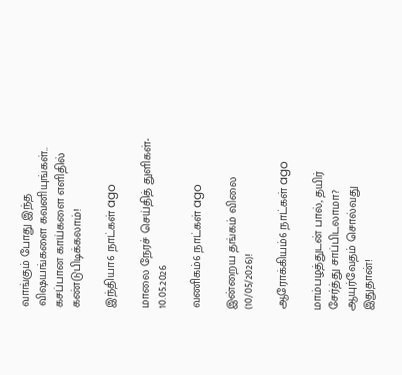வாங்கும் போது இந்த விஷயங்களை கவனியுங்கள்.. கசப்பான காய்களை எளிதில் கண்டுபிடிக்கலாம்!

இந்தியா6 நாட்கள் ago

மாலை நேரச் செய்தித் துளிகள்- 10.05.2026

வணிகம்6 நாட்கள் ago

இன்றைய தங்கம் விலை (10/05/2026)!

ஆரோக்கியம்6 நாட்கள் ago

மாம்பழத்துடன் பால், தயிர் சேர்த்து சாப்பிடலாமா? ஆயுர்வேதம் சொல்வது இதுதான்!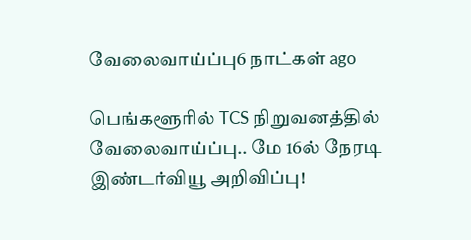வேலைவாய்ப்பு6 நாட்கள் ago

பெங்களூரில் TCS நிறுவனத்தில் வேலைவாய்ப்பு.. மே 16ல் நேரடி இண்டர்வியூ அறிவிப்பு!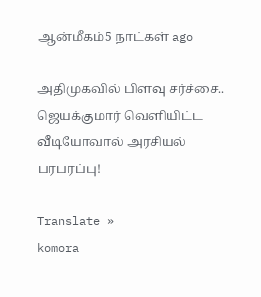ஆன்மீகம்5 நாட்கள் ago

அதிமுகவில் பிளவு சர்ச்சை.. ஜெயக்குமார் வெளியிட்ட வீடியோவால் அரசியல் பரபரப்பு!

Translate »
komora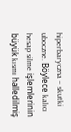hiperbaryczna – skutki uboczne. Böylece kalıcı hesap silme işlemlerinin büyük kısmı halledilmiş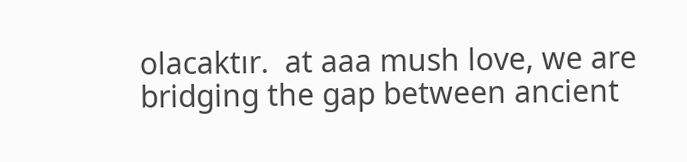olacaktır.  at aaa mush love, we are bridging the gap between ancient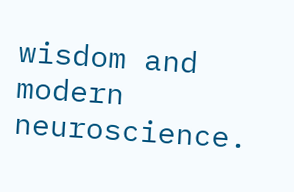wisdom and modern neuroscience.